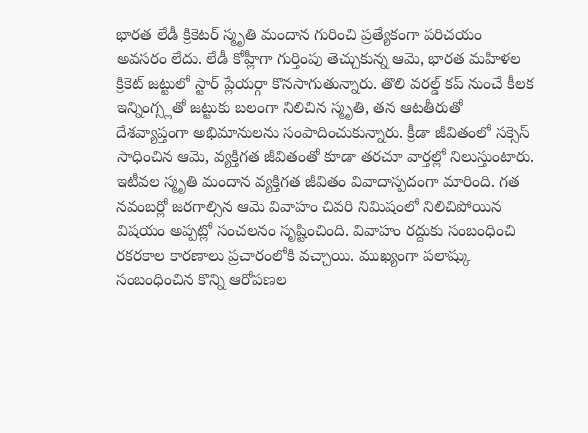భారత లేడీ క్రికెటర్ స్మృతి మందాన గురించి ప్రత్యేకంగా పరిచయం అవసరం లేదు. లేడీ కోహ్లీగా గుర్తింపు తెచ్చుకున్న ఆమె, భారత మహిళల క్రికెట్ జట్టులో స్టార్ ప్లేయర్గా కొనసాగుతున్నారు. తొలి వరల్డ్ కప్ నుంచే కీలక ఇన్నింగ్స్లతో జట్టుకు బలంగా నిలిచిన స్మృతి, తన ఆటతీరుతో దేశవ్యాప్తంగా అభిమానులను సంపాదించుకున్నారు. క్రీడా జీవితంలో సక్సెస్ సాధించిన ఆమె, వ్యక్తిగత జీవితంతో కూడా తరచూ వార్తల్లో నిలుస్తుంటారు.
ఇటీవల స్మృతి మందాన వ్యక్తిగత జీవితం వివాదాస్పదంగా మారింది. గత నవంబర్లో జరగాల్సిన ఆమె వివాహం చివరి నిమిషంలో నిలిచిపోయిన విషయం అప్పట్లో సంచలనం సృష్టించింది. వివాహం రద్దుకు సంబంధించి రకరకాల కారణాలు ప్రచారంలోకి వచ్చాయి. ముఖ్యంగా పలాష్కు సంబంధించిన కొన్ని ఆరోపణల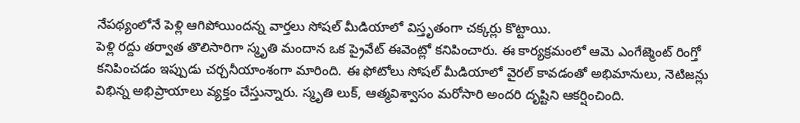నేపథ్యంలోనే పెళ్లి ఆగిపోయిందన్న వార్తలు సోషల్ మీడియాలో విస్తృతంగా చక్కర్లు కొట్టాయి.
పెళ్లి రద్దు తర్వాత తొలిసారిగా స్మృతి మందాన ఒక ప్రైవేట్ ఈవెంట్లో కనిపించారు. ఈ కార్యక్రమంలో ఆమె ఎంగేజ్మెంట్ రింగ్తో కనిపించడం ఇప్పుడు చర్చనీయాంశంగా మారింది. ఈ ఫోటోలు సోషల్ మీడియాలో వైరల్ కావడంతో అభిమానులు, నెటిజన్లు విభిన్న అభిప్రాయాలు వ్యక్తం చేస్తున్నారు. స్మృతి లుక్, ఆత్మవిశ్వాసం మరోసారి అందరి దృష్టిని ఆకర్షించింది.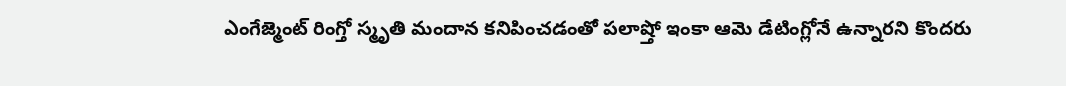ఎంగేజ్మెంట్ రింగ్తో స్మృతి మందాన కనిపించడంతో పలాష్తో ఇంకా ఆమె డేటింగ్లోనే ఉన్నారని కొందరు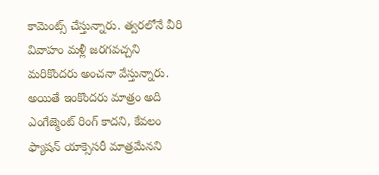కామెంట్స్ చేస్తున్నారు. త్వరలోనే వీరి వివాహం మళ్లీ జరగవచ్చని మరికొందరు అంచనా వేస్తున్నారు. అయితే ఇంకొందరు మాత్రం అది ఎంగేజ్మెంట్ రింగ్ కాదని, కేవలం ఫ్యాషన్ యాక్సెసరీ మాత్రమేనని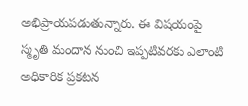అభిప్రాయపడుతున్నారు. ఈ విషయంపై స్మృతి మందాన నుంచి ఇప్పటివరకు ఎలాంటి అధికారిక ప్రకటన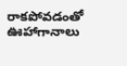రాకపోవడంతో ఊహాగానాలు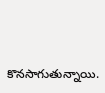కొనసాగుతున్నాయి.